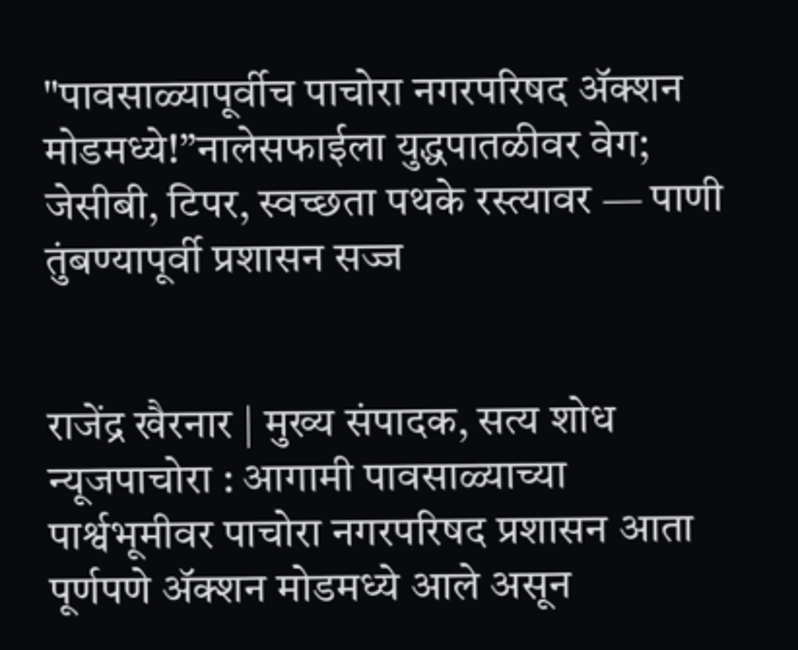"पावसाळ्यापूर्वीच पाचोरा नगरपरिषद ॲक्शन मोडमध्ये!”नालेसफाईला युद्धपातळीवर वेग; जेसीबी, टिपर, स्वच्छता पथके रस्त्यावर — पाणी तुंबण्यापूर्वी प्रशासन सज्ज


राजेंद्र खैरनार | मुख्य संपादक, सत्य शोध न्यूजपाचोरा : आगामी पावसाळ्याच्या पार्श्वभूमीवर पाचोरा नगरपरिषद प्रशासन आता पूर्णपणे ॲक्शन मोडमध्ये आले असून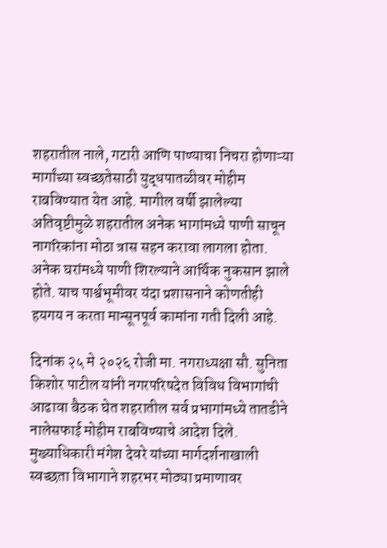शहरातील नाले, गटारी आणि पाण्याचा निचरा होणाऱ्या मार्गांच्या स्वच्छतेसाठी युद्धपातळीवर मोहीम राबविण्यात येत आहे. मागील वर्षी झालेल्या अतिवृष्टीमुळे शहरातील अनेक भागांमध्ये पाणी साचून नागरिकांना मोठा त्रास सहन करावा लागला होता. अनेक घरांमध्ये पाणी शिरल्याने आर्थिक नुकसान झाले होते. याच पार्श्वभूमीवर यंदा प्रशासनाने कोणतीही हयगय न करता मान्सूनपूर्व कामांना गती दिली आहे.

दिनांक २५ मे २०२६ रोजी मा. नगराध्यक्षा सौ. सुनिता किशोर पाटील यांनी नगरपरिषदेत विविध विभागांची आढावा बैठक घेत शहरातील सर्व प्रभागांमध्ये तातडीने नालेसफाई मोहीम राबविण्याचे आदेश दिले. मुख्याधिकारी मंगेश देवरे यांच्या मार्गदर्शनाखाली स्वच्छता विभागाने शहरभर मोठ्या प्रमाणावर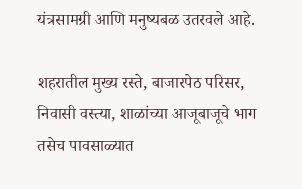यंत्रसामग्री आणि मनुष्यबळ उतरवले आहे.

शहरातील मुख्य रस्ते, बाजारपेठ परिसर, निवासी वस्त्या, शाळांच्या आजूबाजूचे भाग तसेच पावसाळ्यात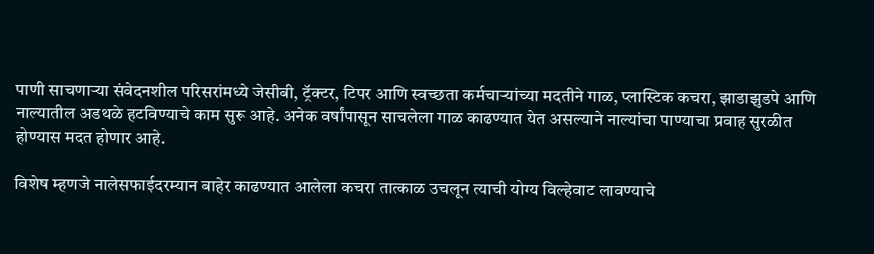पाणी साचणाऱ्या संवेदनशील परिसरांमध्ये जेसीबी, ट्रॅक्टर, टिपर आणि स्वच्छता कर्मचाऱ्यांच्या मदतीने गाळ, प्लास्टिक कचरा, झाडाझुडपे आणि नाल्यातील अडथळे हटविण्याचे काम सुरू आहे. अनेक वर्षांपासून साचलेला गाळ काढण्यात येत असल्याने नाल्यांचा पाण्याचा प्रवाह सुरळीत होण्यास मदत होणार आहे.

विशेष म्हणजे नालेसफाईदरम्यान बाहेर काढण्यात आलेला कचरा तात्काळ उचलून त्याची योग्य विल्हेवाट लावण्याचे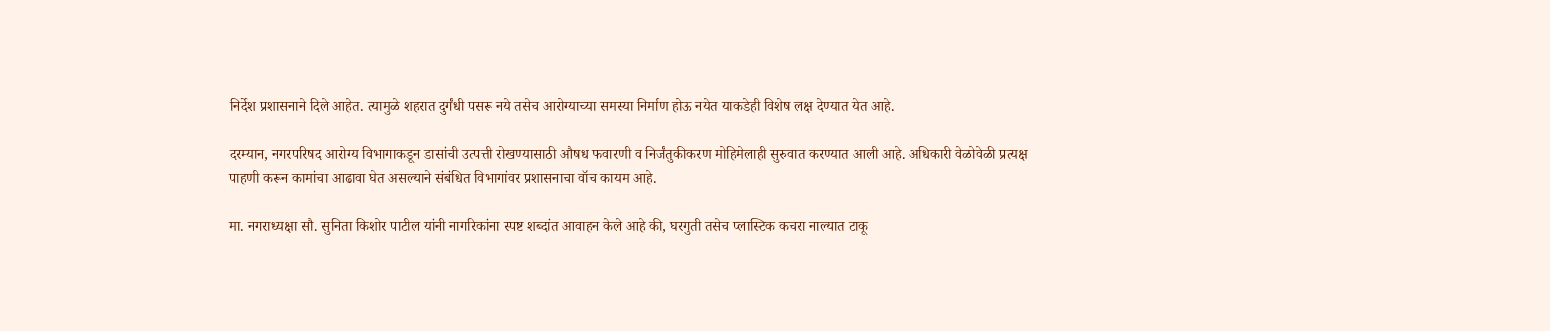निर्देश प्रशासनाने दिले आहेत. त्यामुळे शहरात दुर्गंधी पसरू नये तसेच आरोग्याच्या समस्या निर्माण होऊ नयेत याकडेही विशेष लक्ष देण्यात येत आहे.

दरम्यान, नगरपरिषद आरोग्य विभागाकडून डासांची उत्पत्ती रोखण्यासाठी औषध फवारणी व निर्जंतुकीकरण मोहिमेलाही सुरुवात करण्यात आली आहे. अधिकारी वेळोवेळी प्रत्यक्ष पाहणी करून कामांचा आढावा घेत असल्याने संबंधित विभागांवर प्रशासनाचा वॉच कायम आहे.

मा. नगराध्यक्षा सौ. सुनिता किशोर पाटील यांनी नागरिकांना स्पष्ट शब्दांत आवाहन केले आहे की, घरगुती तसेच प्लास्टिक कचरा नाल्यात टाकू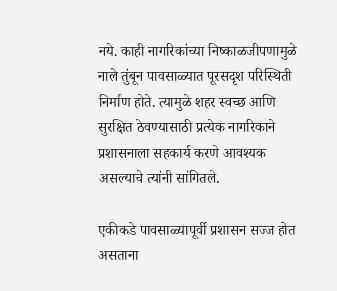नये. काही नागरिकांच्या निष्काळजीपणामुळे नाले तुंबून पावसाळ्यात पूरसदृश परिस्थिती निर्माण होते. त्यामुळे शहर स्वच्छ आणि सुरक्षित ठेवण्यासाठी प्रत्येक नागरिकाने प्रशासनाला सहकार्य करणे आवश्यक असल्याचे त्यांनी सांगितले.

एकीकडे पावसाळ्यापूर्वी प्रशासन सज्ज होत असताना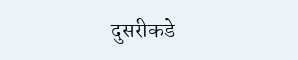दुसरीकडे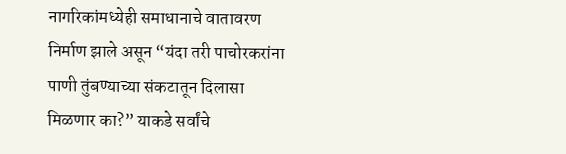नागरिकांमध्येही समाधानाचे वातावरण निर्माण झाले असून “यंदा तरी पाचोरकरांना पाणी तुंबण्याच्या संकटातून दिलासा मिळणार का?” याकडे सर्वांचे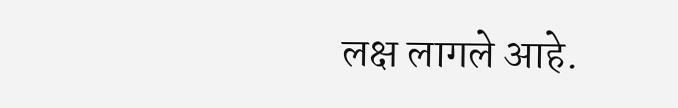लक्ष लागले आहे.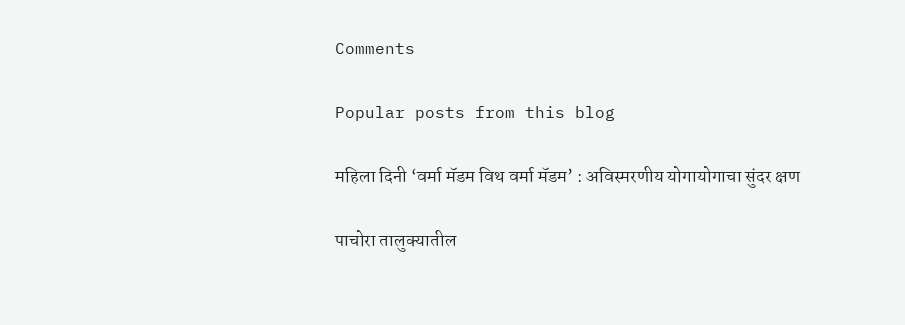Comments

Popular posts from this blog

महिला दिनी ‘वर्मा मॅडम विथ वर्मा मॅडम’ : अविस्मरणीय योगायोगाचा सुंदर क्षण

पाचोरा तालुक्यातील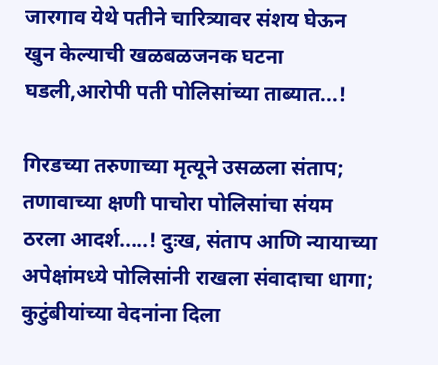जारगाव येथे पतीने चारित्र्यावर संशय घेऊन खुन केल्याची खळबळजनक घटना घडली,आरोपी पती पोलिसांच्या ताब्यात...!

गिरडच्या तरुणाच्या मृत्यूने उसळला संताप; तणावाच्या क्षणी पाचोरा पोलिसांचा संयम ठरला आदर्श.....! दुःख, संताप आणि न्यायाच्या अपेक्षांमध्ये पोलिसांनी राखला संवादाचा धागा; कुटुंबीयांच्या वेदनांना दिला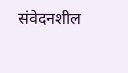संवेदनशील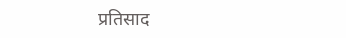प्रतिसाद